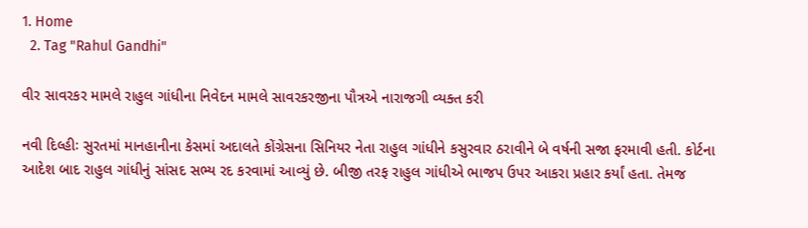1. Home
  2. Tag "Rahul Gandhi"

વીર સાવરકર મામલે રાહુલ ગાંધીના નિવેદન મામલે સાવરકરજીના પૌત્રએ નારાજગી વ્યક્ત કરી

નવી દિલ્હીઃ સુરતમાં માનહાનીના કેસમાં અદાલતે કોંગ્રેસના સિનિયર નેતા રાહુલ ગાંધીને કસુરવાર ઠરાવીને બે વર્ષની સજા ફરમાવી હતી. કોર્ટના આદેશ બાદ રાહુલ ગાંધીનું સાંસદ સભ્ય રદ કરવામાં આવ્યું છે. બીજી તરફ રાહુલ ગાંધીએ ભાજપ ઉપર આકરા પ્રહાર કર્યાં હતા. તેમજ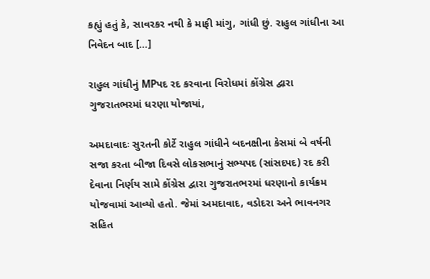કહ્યું હતું કે, સાવરકર નથી કે માફી માંગુ, ગાંધી છું. રાહુલ ગાંધીના આ નિવેદન બાદ […]

રાહુલ ગાંધીનું MPપદ રદ કરવાના વિરોધમાં કોંગ્રેસ દ્વારા ગુજરાતભરમાં ધરણા યોજાયાં,

અમદાવાદઃ સુરતની કોર્ટે રાહુલ ગાંધીને બદનક્ષીના કેસમાં બે વર્ષની સજા કરતા બીજા દિવસે લોકસભાનું સભ્યપદ (સાંસદપદ) રદ કરી દેવાના નિર્ણય સામે કોંગ્રેસ દ્વારા ગુજરાતભરમાં ધરણાનો કાર્યક્રમ યોજવામાં આવ્યો હતો. જેમાં અમદાવાદ, વડોદરા અને ભાવનગર સહિત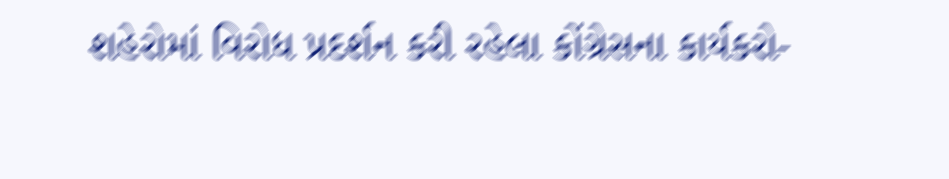શહેરોમાં વિરોધ પ્રદર્શન કરી રહેલા કોંગ્રેસના કાર્યકરો-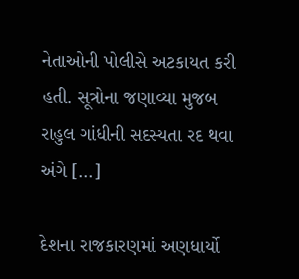નેતાઓની પોલીસે અટકાયત કરી હતી. સૂત્રોના જણાવ્યા મુજબ  રાહુલ ગાંધીની સદસ્યતા રદ થવા અંગે […]

દેશના રાજકારણમાં અણધાર્યો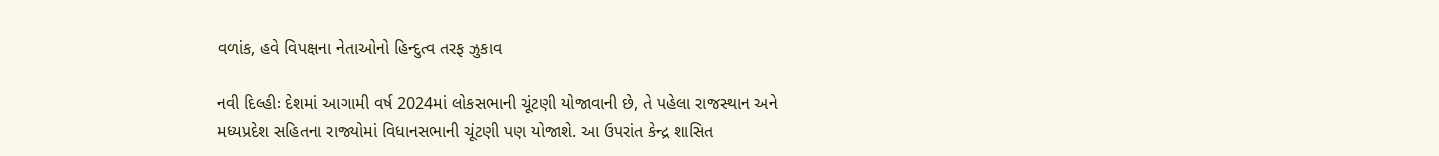વળાંક, હવે વિપક્ષના નેતાઓનો હિન્દુત્વ તરફ ઝુકાવ

નવી દિલ્હીઃ દેશમાં આગામી વર્ષ 2024માં લોકસભાની ચૂંટણી યોજાવાની છે, તે પહેલા રાજસ્થાન અને મધ્યપ્રદેશ સહિતના રાજ્યોમાં વિધાનસભાની ચૂંટણી પણ યોજાશે. આ ઉપરાંત કેન્દ્ર શાસિત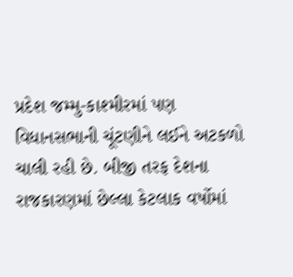પ્રદેશ જમ્મુ-કાશ્મીરમાં પણ વિધાનસભાની ચૂંટણીને લઈને અટકળો ચાલી રહી છે. બીજી તરફ દેશના રાજકારણમાં છેલ્લા કેટલાક વર્ષોમાં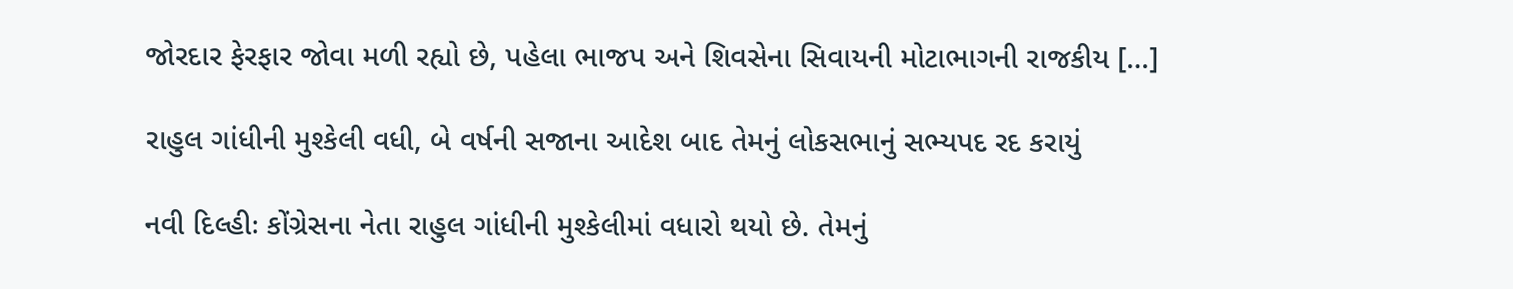જોરદાર ફેરફાર જોવા મળી રહ્યો છે, પહેલા ભાજપ અને શિવસેના સિવાયની મોટાભાગની રાજકીય […]

રાહુલ ગાંધીની મુશ્કેલી વધી, બે વર્ષની સજાના આદેશ બાદ તેમનું લોકસભાનું સભ્યપદ રદ કરાયું

નવી દિલ્હીઃ કોંગ્રેસના નેતા રાહુલ ગાંધીની મુશ્કેલીમાં વધારો થયો છે. તેમનું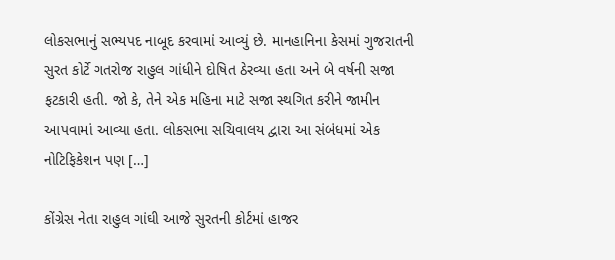લોકસભાનું સભ્યપદ નાબૂદ કરવામાં આવ્યું છે. માનહાનિના કેસમાં ગુજરાતની સુરત કોર્ટે ગતરોજ રાહુલ ગાંધીને દોષિત ઠેરવ્યા હતા અને બે વર્ષની સજા ફટકારી હતી. જો કે, તેને એક મહિના માટે સજા સ્થગિત કરીને જામીન આપવામાં આવ્યા હતા. લોકસભા સચિવાલય દ્વારા આ સંબંધમાં એક નોટિફિકેશન પણ […]

કોંગ્રેસ નેતા રાહુલ ગાંઘી આજે સુરતની કોર્ટમાં હાજર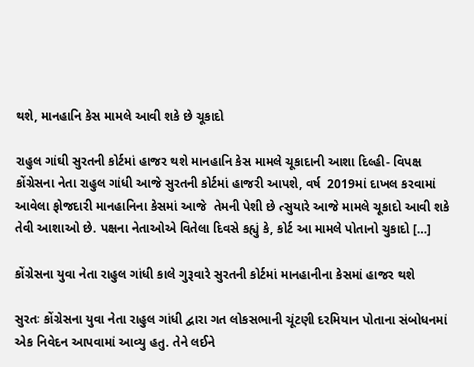થશે, માનહાનિ કેસ મામલે આવી શકે છે ચૂકાદો

રાહુલ ગાંઘી સુરતની કોર્ટમાં હાજર થશે માનહાનિ કેસ મામલે ચૂકાદાની આશા દિલ્હી- વિપક્ષ કોંગ્રેસના નેતા રાહુલ ગાંધી આજે સુરતની કોર્ટમાં હાજરી આપશે, વર્ષ  2019માં દાખલ કરવામાં આવેલા ફોજદારી માનહાનિના કેસમાં આજે  તેમની પેશી છે ત્સુયારે આજે મામલે ચૂકાદો આવી શકે તેવી આશાઓ છે. પક્ષના નેતાઓએ વિતેલા દિવસે કહ્યું કે, કોર્ટ આ મામલે પોતાનો ચુકાદો […]

કોંગ્રેસના યુવા નેતા રાહુલ ગાંધી કાલે ગુરૂવારે સુરતની કોર્ટમાં માનહાનીના કેસમાં હાજર થશે

સુરતઃ કોંગ્રેસના યુવા નેતા રાહુલ ગાંધી દ્વારા ગત લોકસભાની ચૂંટણી દરમિયાન પોતાના સંબોધનમાં એક નિવેદન આપવામાં આવ્યુ હતુ. તેને લઈને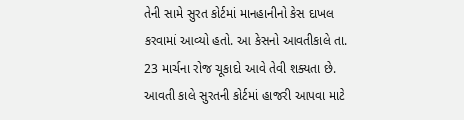તેની સામે સુરત કોર્ટમાં માનહાનીનો કેસ દાખલ કરવામાં આવ્યો હતો. આ કેસનો આવતીકાલે તા. 23 માર્ચના રોજ ચૂકાદો આવે તેવી શક્યતા છે. આવતી કાલે સુરતની કોર્ટમાં હાજરી આપવા માટે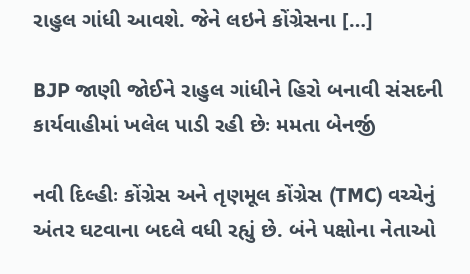રાહુલ ગાંધી આવશે. જેને લઇને કોંગ્રેસના […]

BJP જાણી જોઈને રાહુલ ગાંધીને હિરો બનાવી સંસદની કાર્યવાહીમાં ખલેલ પાડી રહી છેઃ મમતા બેનર્જી

નવી દિલ્હીઃ કોંગ્રેસ અને તૃણમૂલ કોંગ્રેસ (TMC) વચ્ચેનું અંતર ઘટવાના બદલે વધી રહ્યું છે. બંને પક્ષોના નેતાઓ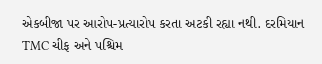એકબીજા પર આરોપ-પ્રત્યારોપ કરતા અટકી રહ્યા નથી. દરમિયાન TMC ચીફ અને પશ્ચિમ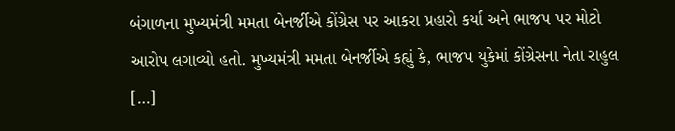બંગાળના મુખ્યમંત્રી મમતા બેનર્જીએ કોંગ્રેસ પર આકરા પ્રહારો કર્યા અને ભાજપ પર મોટો આરોપ લગાવ્યો હતો. મુખ્યમંત્રી મમતા બેનર્જીએ કહ્યું કે, ભાજપ યુકેમાં કોંગ્રેસના નેતા રાહુલ […]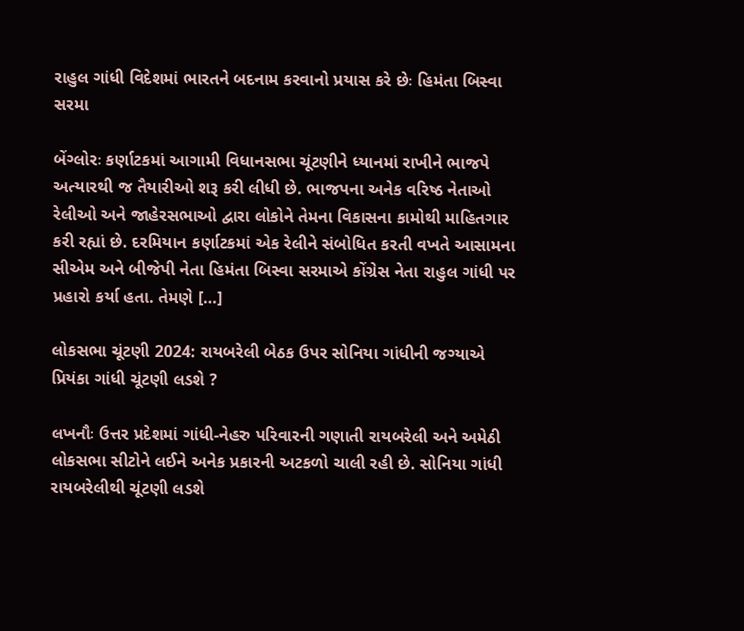રાહુલ ગાંધી વિદેશમાં ભારતને બદનામ કરવાનો પ્રયાસ કરે છેઃ હિમંતા બિસ્વા સરમા

બેંગ્લોરઃ કર્ણાટકમાં આગામી વિધાનસભા ચૂંટણીને ધ્યાનમાં રાખીને ભાજપે અત્યારથી જ તૈયારીઓ શરૂ કરી લીધી છે. ભાજપના અનેક વરિષ્ઠ નેતાઓ રેલીઓ અને જાહેરસભાઓ દ્વારા લોકોને તેમના વિકાસના કામોથી માહિતગાર કરી રહ્યાં છે. દરમિયાન કર્ણાટકમાં એક રેલીને સંબોધિત કરતી વખતે આસામના સીએમ અને બીજેપી નેતા હિમંતા બિસ્વા સરમાએ કોંગ્રેસ નેતા રાહુલ ગાંધી પર પ્રહારો કર્યા હતા. તેમણે […]

લોકસભા ચૂંટણી 2024: રાયબરેલી બેઠક ઉપર સોનિયા ગાંધીની જગ્યાએ પ્રિયંકા ગાંધી ચૂંટણી લડશે ?

લખનૌઃ ઉત્તર પ્રદેશમાં ગાંધી-નેહરુ પરિવારની ગણાતી રાયબરેલી અને અમેઠી લોકસભા સીટોને લઈને અનેક પ્રકારની અટકળો ચાલી રહી છે. સોનિયા ગાંધી રાયબરેલીથી ચૂંટણી લડશે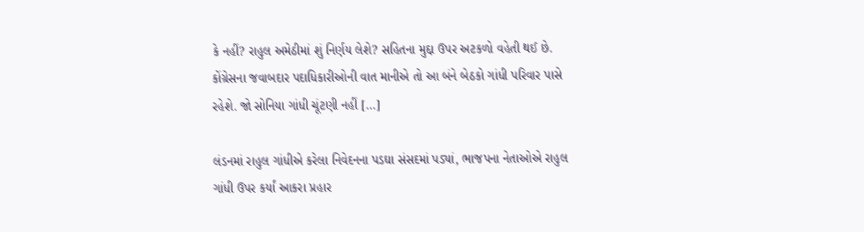કે નહીં? રાહુલ અમેઠીમાં શું નિર્ણય લેશે? સહિતના મુદ્દા ઉપર અટકળો વહેતી થઈ છે. કોંગ્રેસના જવાબદાર પદાધિકારીઓની વાત માનીએ તો આ બંને બેઠકો ગાંધી પરિવાર પાસે રહેશે. જો સોનિયા ગાંધી ચૂંટણી નહીં […]

લંડનમાં રાહુલ ગાંધીએ કરેલા નિવેદનના પડઘા સંસદમાં પડ્યાં, ભાજપના નેતાઓએ રાહુલ ગાંધી ઉપર કર્યાં આકરા પ્રહાર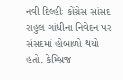નવી દિલ્હીઃ કોંગ્રેસ સાંસદ રાહુલ ગાંધીના નિવેદન પર સંસદમાં હોબાળો થયો હતો. કેમ્બ્રિજ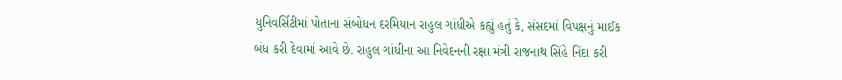યુનિવર્સિટીમાં પોતાના સંબોધન દરમિયાન રાહુલ ગાંધીએ કહ્યું હતું કે, સંસદમાં વિપક્ષનું માઈક બંધ કરી દેવામાં આવે છે. રાહુલ ગાંધીના આ નિવેદનની રક્ષા મંત્રી રાજનાથ સિંહે નિંદા કરી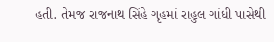હતી. તેમજ રાજનાથ સિંહે ગૃહમાં રાહુલ ગાંધી પાસેથી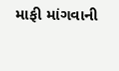માફી માંગવાની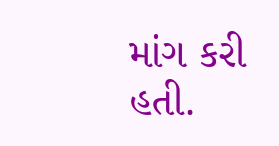માંગ કરી હતી.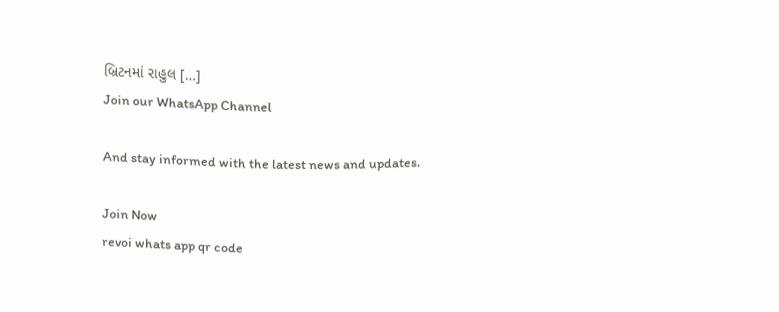બ્રિટનમાં રાહુલ […]
Join our WhatsApp Channel

And stay informed with the latest news and updates.

Join Now
revoi whats app qr code